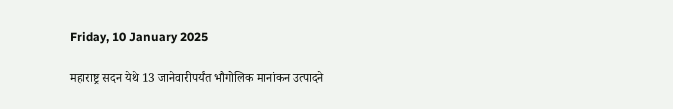Friday, 10 January 2025

महाराष्ट्र सदन येथे 13 जानेवारीपर्यंत भौगोलिक मानांकन उत्पादने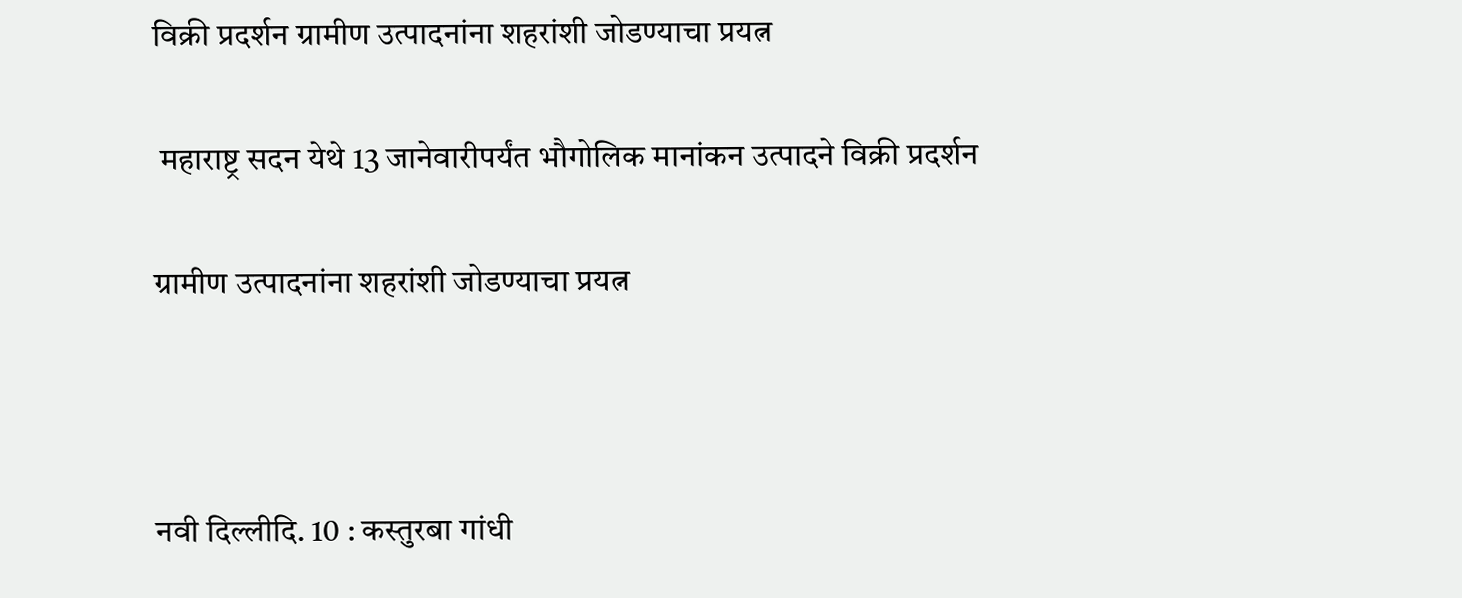विक्री प्रदर्शन ग्रामीण उत्पादनांना शहरांशी जोडण्याचा प्रयत्न

 महाराष्ट्र सदन येथे 13 जानेवारीपर्यंत भौगोलिक मानांकन उत्पादने विक्री प्रदर्शन

ग्रामीण उत्पादनांना शहरांशी जोडण्याचा प्रयत्न



नवी दिल्लीदि. 10 : कस्तुरबा गांधी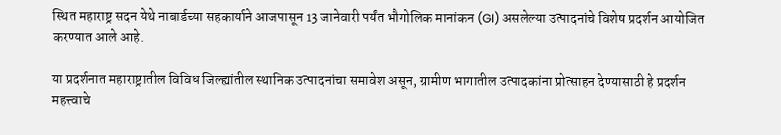स्थित महाराष्ट्र सदन येथे नाबार्डच्या सहकार्याने आजपासून 13 जानेवारी पर्यंत भौगोलिक मानांकन (GI) असलेल्या उत्पादनांचे विशेष प्रदर्शन आयोजित करण्यात आले आहे.

या प्रदर्शनात महाराष्ट्रातील विविध जिल्ह्यांतील स्थानिक उत्पादनांचा समावेश असून, ग्रामीण भागातील उत्पादकांना प्रोत्साहन देण्यासाठी हे प्रदर्शन महत्त्वाचे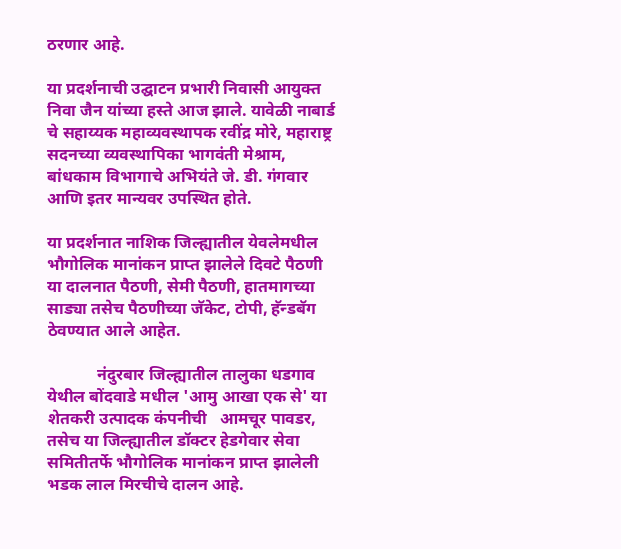ठरणार आहे.

या प्रदर्शनाची उद्घाटन प्रभारी निवासी आयुक्त निवा जैन यांच्या हस्ते आज झाले. यावेळी नाबार्ड चे सहाय्यक महाव्यवस्थापक रवींद्र मोरे, महाराष्ट्र सदनच्या व्यवस्थापिका भागवंती मेश्राम, बांधकाम विभागाचे अभियंते जे. डी. गंगवार आणि इतर मान्यवर उपस्थित होते.

या प्रदर्शनात नाशिक जिल्ह्यातील येवलेमधील भौगोलिक मानांकन प्राप्त झालेले दिवटे पैठणी या दालनात पैठणी, सेमी पैठणी, हातमागच्या साड्या तसेच पैठणीच्या जॅकेट, टोपी, हॅन्डबॅग ठेवण्यात आले आहेत.

            नंदुरबार जिल्ह्यातील तालुका धडगाव येथील बोंदवाडे मधील 'आमु आखा एक से' या शेतकरी उत्पादक कंपनीची   आमचूर पावडर, तसेच या जिल्ह्यातील डॉक्टर हेडगेवार सेवा समितीतर्फे भौगोलिक मानांकन प्राप्त झालेली भडक लाल मिरचीचे दालन आहे.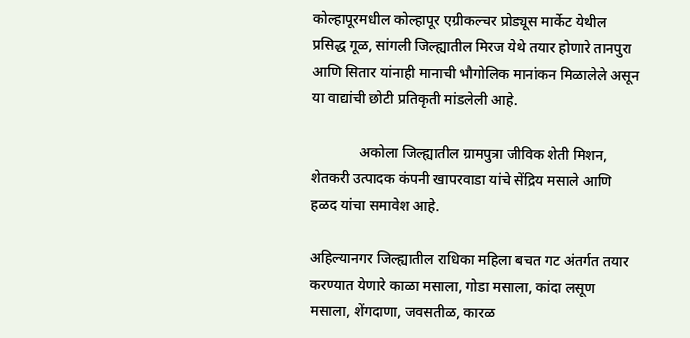कोल्हापूरमधील कोल्हापूर एग्रीकल्चर प्रोड्यूस मार्केट येथील प्रसिद्ध गूळ, सांगली जिल्ह्यातील मिरज येथे तयार होणारे तानपुरा आणि सितार यांनाही मानाची भौगोलिक मानांकन मिळालेले असून या वाद्यांची छोटी प्रतिकृती मांडलेली आहे.

             अकोला जिल्ह्यातील ग्रामपुत्रा जीविक शेती मिशन, शेतकरी उत्पादक कंपनी खापरवाडा यांचे सेंद्रिय मसाले आणि हळद यांचा समावेश आहे.

अहिल्यानगर जिल्ह्यातील राधिका महिला बचत गट अंतर्गत तयार करण्यात येणारे काळा मसाला, गोडा मसाला, कांदा लसूण मसाला, शेंगदाणा, जवसतीळ, कारळ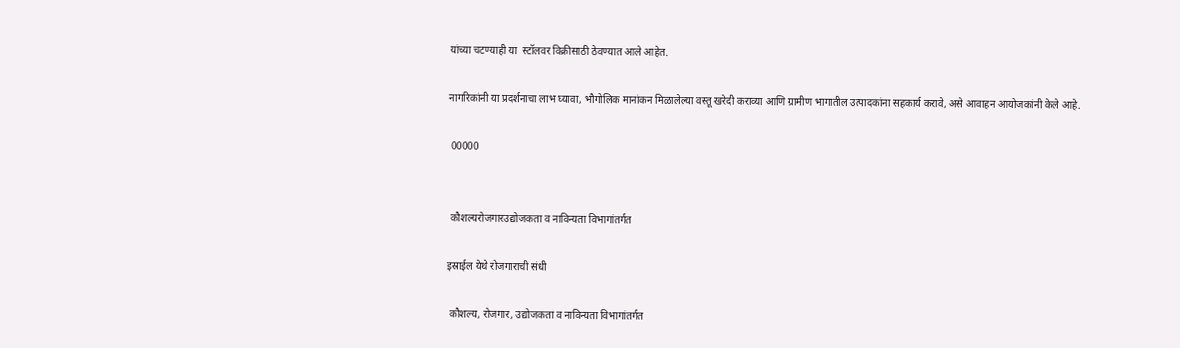यांच्या चटण्याही या  स्टॉलवर विक्रीसाठी ठेवण्यात आले आहेत.

नागरिकांनी या प्रदर्शनाचा लाभ घ्यावा, भौगोलिक मानांकन मिळालेल्या वस्तू खरेदी कराव्या आणि ग्रामीण भागातील उत्पादकांना सहकार्य करावे, असे आवाहन आयोजकांनी केले आहे.

 00000


 कौशल्यरोजगारउद्योजकता व नाविन्यता विभागांतर्गत

इस्राईल येथे रोजगाराची संधी

 कौशल्य, रोजगार, उद्योजकता व नाविन्यता विभागांतर्गत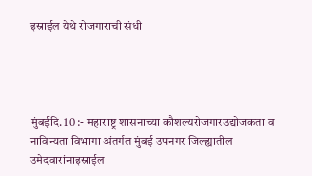इस्राईल येथे रोजगाराची संधी




मुंबईदि. 10 :- महाराष्ट्र शासनाच्या कौशल्यरोजगारउद्योजकता व नाविन्यता विभागा अंतर्गत मुंबई उपनगर जिल्ह्यातील उमेदवारांनाइस्राईल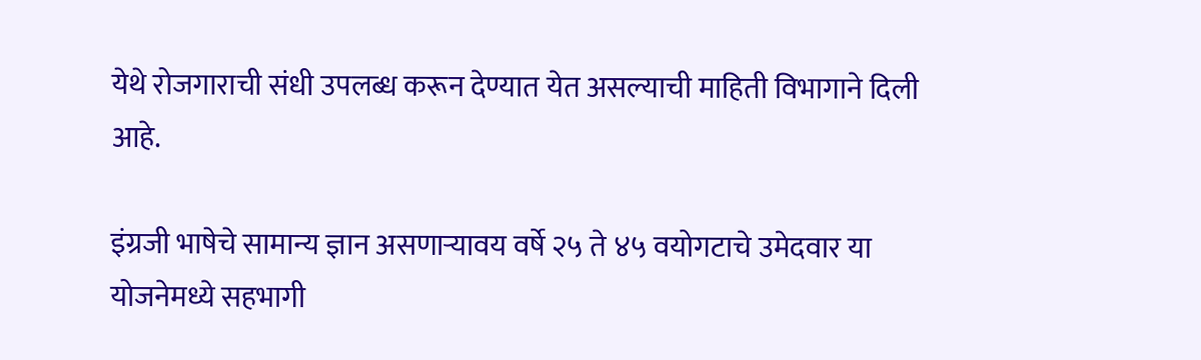येथे रोजगाराची संधी उपलब्ध करून देण्यात येत असल्याची माहिती विभागाने दिली आहे.

इंग्रजी भाषेचे सामान्य ज्ञान असणाऱ्यावय वर्षे २५ ते ४५ वयोगटाचे उमेदवार या योजनेमध्ये सहभागी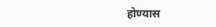होण्यास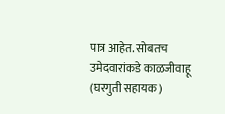पात्र आहेत. सोबतच उमेदवारांकडे काळजीवाहू (घरगुती सहायक)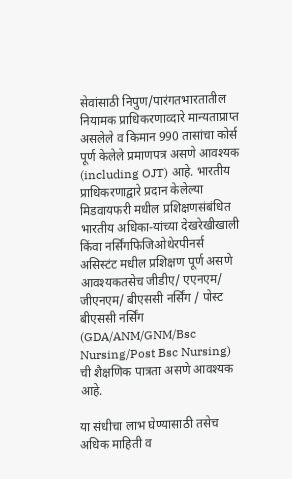सेवांसाठी निपुण/पारंगतभारतातील नियामक प्राधिकरणाव्दारे मान्यताप्राप्त असलेले व किमान 990 तासांचा कोर्स पूर्ण केलेले प्रमाणपत्र असणे आवश्यक (including OJT) आहे. भारतीय प्राधिकरणाद्वारे प्रदान केलेल्या मिडवायफरी मधील प्रशिक्षणसंबंधित भारतीय अधिका-यांच्या देखरेखीखाली किंवा नर्सिंगफिजिओथेरपीनर्स असिस्टंट मधील प्रशिक्षण पूर्ण असणे आवश्यकतसेच जीडीए/ एएनएम/ जीएनएम/ बीएससी नर्सिंग / पोस्ट बीएससी नर्सिंग (GDA/ANM/GNM/Bsc Nursing/Post Bsc Nursing) ची शैक्षणिक पात्रता असणे आवश्यक आहे.

या संधीचा लाभ घेण्यासाठी तसेच अधिक माहिती व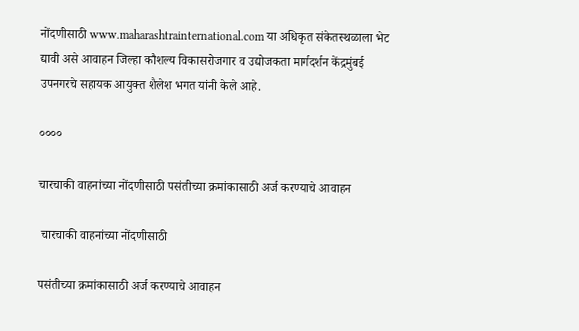नोंदणीसाठी www.maharashtrainternational.com या अधिकृत संकेतस्थळाला भेट द्यावी असे आवाहन जिल्हा कौशल्य विकासरोजगार व उद्योजकता मार्गदर्शन केंद्रमुंबई उपनगरचे सहायक आयुक्त शैलेश भगत यांनी केले आहे.

००००

चारचाकी वाहनांच्या नोंदणीसाठी पसंतीच्या क्रमांकासाठी अर्ज करण्याचे आवाहन

 चारचाकी वाहनांच्या नोंदणीसाठी

पसंतीच्या क्रमांकासाठी अर्ज करण्याचे आवाहन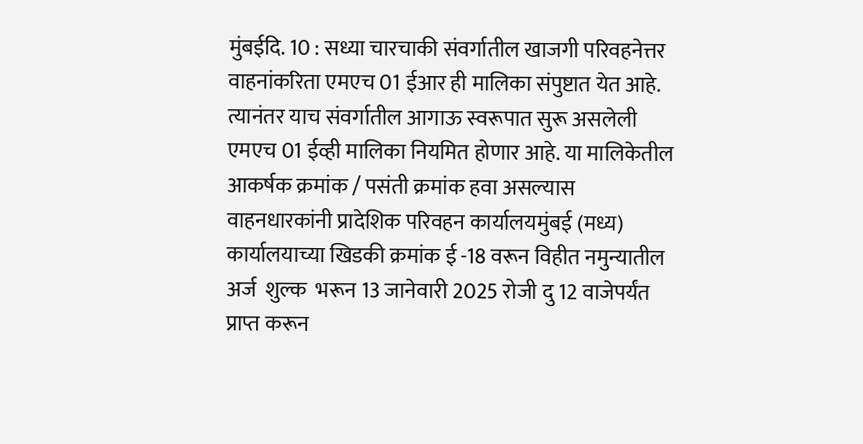मुंबईदि. 10 : सध्या चारचाकी संवर्गातील खाजगी परिवहनेत्तर वाहनांकरिता एमएच 01 ईआर ही मालिका संपुष्टात येत आहे. त्यानंतर याच संवर्गातील आगाऊ स्वरूपात सुरू असलेली एमएच 01 ईव्ही मालिका नियमित होणार आहे. या मालिकेतील आकर्षक क्रमांक / पसंती क्रमांक हवा असल्यास वाहनधारकांनी प्रादेशिक परिवहन कार्यालयमुंबई (मध्य) कार्यालयाच्या खिडकी क्रमांक ई -18 वरून विहीत नमुन्यातील अर्ज  शुल्क  भरून 13 जानेवारी 2025 रोजी दु 12 वाजेपर्यंत प्राप्त करून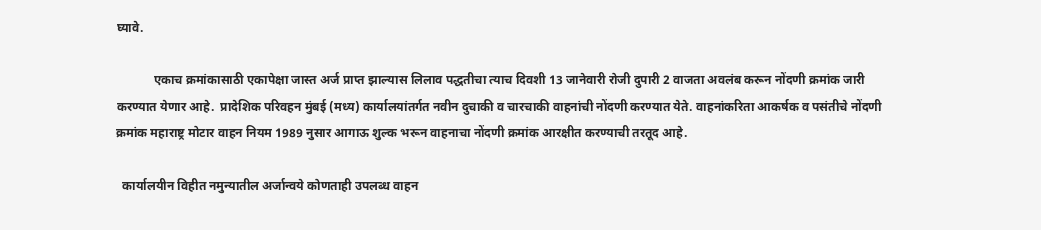घ्यावे.

            एकाच क्रमांकासाठी एकापेक्षा जास्त अर्ज प्राप्त झाल्यास लिलाव पद्धतीचा त्याच दिवशी 13 जानेवारी रोजी दुपारी 2 वाजता अवलंब करून नोंदणी क्रमांक जारी करण्यात येणार आहे.  प्रादेशिक परिवहन मुंबई (मध्य) कार्यालयांतर्गत नवीन दुचाकी व चारचाकी वाहनांची नोंदणी करण्यात येते. वाहनांकरिता आकर्षक व पसंतीचे नोंदणी क्रमांक महाराष्ट्र मोटार वाहन नियम 1989 नुसार आगाऊ शुल्क भरून वाहनाचा नोंदणी क्रमांक आरक्षीत करण्याची तरतूद आहे.

  कार्यालयीन विहीत नमुन्यातील अर्जान्वये कोणताही उपलब्ध वाहन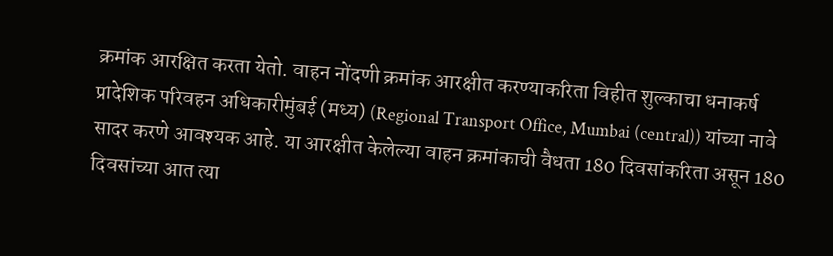क्रमांक आरक्षित करता येतो. वाहन नोंदणी क्रमांक आरक्षीत करण्याकरिता विहीत शुल्काचा धनाकर्ष प्रादेशिक परिवहन अधिकारीमुंबई (मध्य) (Regional Transport Office, Mumbai (central)) यांच्या नावे सादर करणे आवश्यक आहे. या आरक्षीत केलेल्या वाहन क्रमांकाची वैधता 180 दिवसांकरिता असून 180 दिवसांच्या आत त्या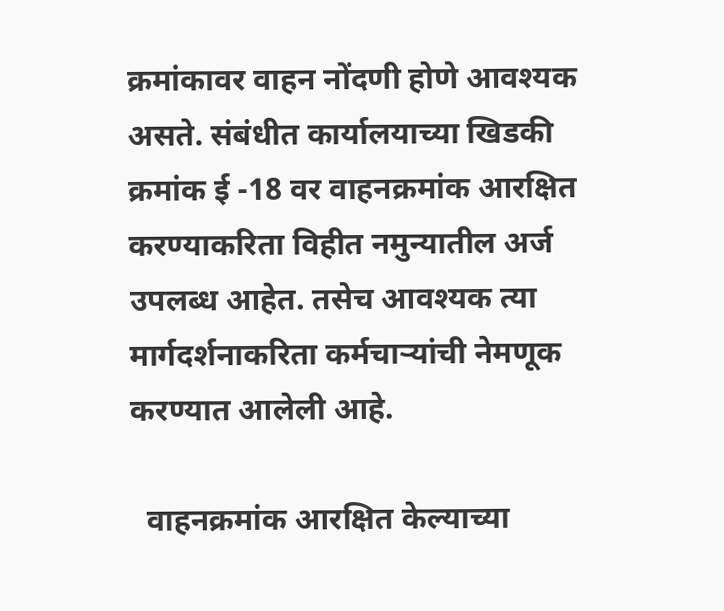क्रमांकावर वाहन नोंदणी होणे आवश्यक असते. संबंधीत कार्यालयाच्या खिडकी क्रमांक ई -18 वर वाहनक्रमांक आरक्षित करण्याकरिता विहीत नमुन्यातील अर्ज उपलब्ध आहेत. तसेच आवश्यक त्या मार्गदर्शनाकरिता कर्मचाऱ्यांची नेमणूक करण्यात आलेली आहे.

  वाहनक्रमांक आरक्षित केल्याच्या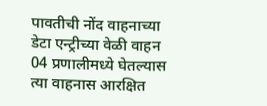पावतीची नोंद वाहनाच्या डेटा एन्ट्रीच्या वेळी वाहन 04 प्रणालीमध्ये घेतल्यास त्या वाहनास आरक्षित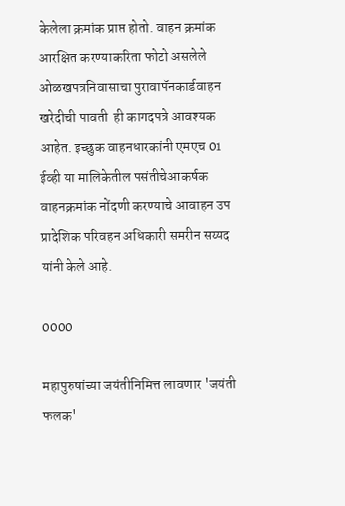केलेला क्रमांक प्राप्त होतो. वाहन क्रमांक आरक्षित करण्याकरिता फोटो असलेले ओळखपत्रनिवासाचा पुरावापॅनकार्डवाहन खरेदीची पावती  ही कागदपत्रे आवश्यक आहेत. इच्छुक वाहनधारकांनी एमएच 01 ईव्ही या मालिकेतील पसंतीचेआकर्षक वाहनक्रमांक नोंदणी करण्याचे आवाहन उप प्रादेशिक परिवहन अधिकारी समरीन सय्यद यांनी केले आहे.

0000

महापुरुषांच्या जयंतीनिमित्त लावणार 'जयंती फलक'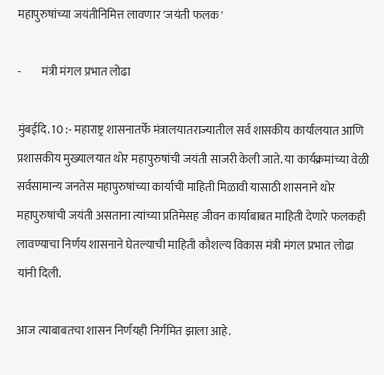महापुरुषांच्या जयंतीनिमित्त लावणार 'जयंती फलक'

-         मंत्री मंगल प्रभात लोढा

मुंबईदि. 10 :- महाराष्ट्र शासनातर्फे मंत्रालयातराज्यातील सर्व शासकीय कार्यालयात आणि प्रशासकीय मुख्यालयात थोर महापुरुषांची जयंती साजरी केली जाते. या कार्यक्रमांच्या वेळी सर्वसामान्य जनतेस महापुरुषांच्या कार्याची माहिती मिळावी यासाठी शासनाने थोर महापुरुषांची जयंती असताना त्यांच्या प्रतिमेसह जीवन कार्याबाबत माहिती देणारे फलकही लावण्याचा निर्णय शासनाने घेतल्याची माहिती कौशल्य विकास मंत्री मंगल प्रभात लोढा यांनी दिली.

आज त्याबाबतचा शासन निर्णयही निर्गमित झाला आहे.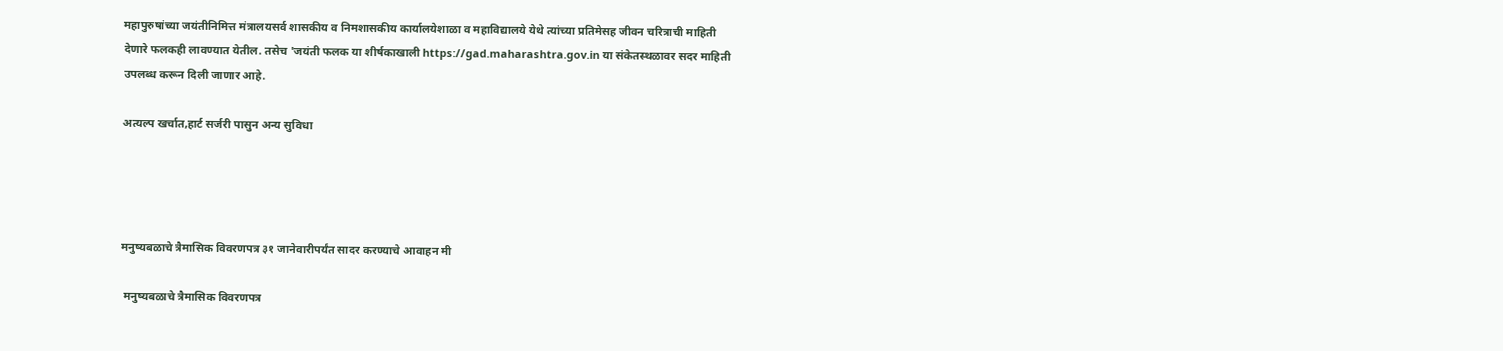महापुरुषांच्या जयंतीनिमित्त मंत्रालयसर्व शासकीय व निमशासकीय कार्यालयेशाळा व महाविद्यालये येथे त्यांच्या प्रतिमेसह जीवन चरित्राची माहिती देणारे फलकही लावण्यात येतील. तसेच 'जयंती फलक या शीर्षकाखाली https://gad.maharashtra.gov.in या संकेतस्थळावर सदर माहिती उपलब्ध करून दिली जाणार आहे.

अत्यल्प खर्चात,हार्ट सर्जरी पासुन अन्य सुविधा




मनुष्यबळाचे त्रैमासिक विवरणपत्र ३१ जानेवारीपर्यंत सादर करण्याचे आवाहन मी

 मनुष्यबळाचे त्रैमासिक विवरणपत्र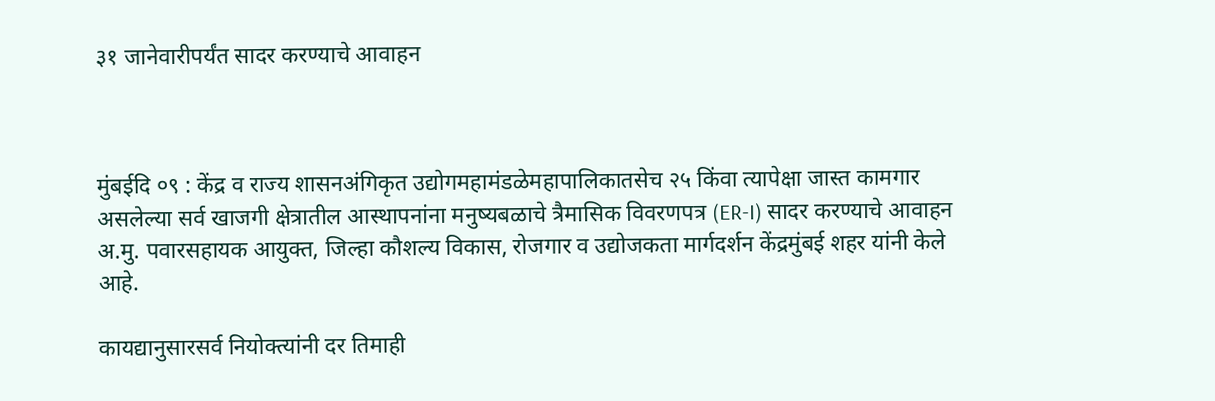३१ जानेवारीपर्यंत सादर करण्याचे आवाहन



मुंबईदि ०९ : केंद्र व राज्य शासनअंगिकृत उद्योगमहामंडळेमहापालिकातसेच २५ किंवा त्यापेक्षा जास्त कामगार असलेल्या सर्व खाजगी क्षेत्रातील आस्थापनांना मनुष्यबळाचे त्रैमासिक विवरणपत्र (ER-I) सादर करण्याचे आवाहन अ.मु. पवारसहायक आयुक्त, जिल्हा कौशल्य विकास, रोजगार व उद्योजकता मार्गदर्शन केंद्रमुंबई शहर यांनी केले आहे.

कायद्यानुसारसर्व नियोक्त्यांनी दर तिमाही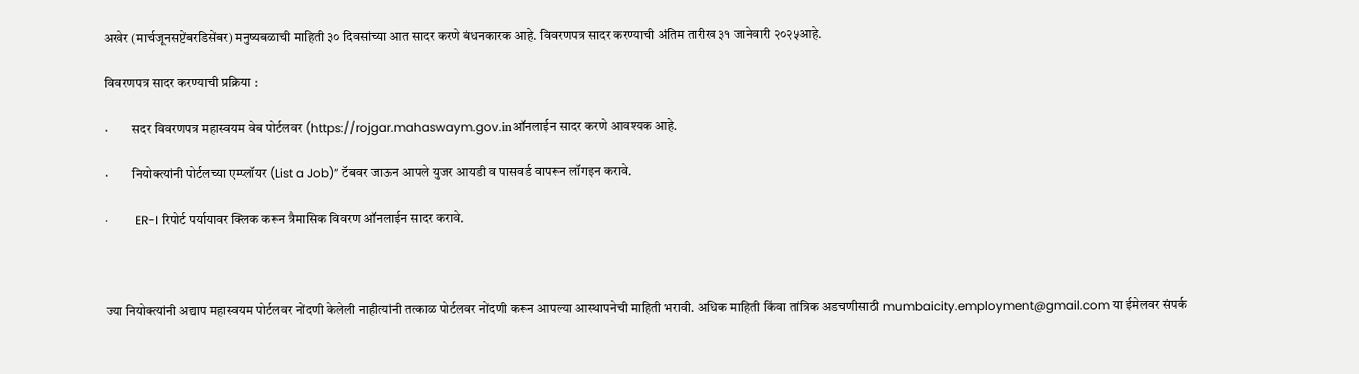अखेर (मार्चजूनसप्टेंबरडिसेंबर) मनुष्यबळाची माहिती ३० दिवसांच्या आत सादर करणे बंधनकारक आहे. विवरणपत्र सादर करण्याची अंतिम तारीख ३१ जानेवारी २०२५आहे.

विवरणपत्र सादर करण्याची प्रक्रिया :

·         सदर विवरणपत्र महास्वयम वेब पोर्टलवर (https://rojgar.mahaswaym.gov.inऑनलाईन सादर करणे आवश्यक आहे.

·         नियोक्त्यांनी पोर्टलच्या एम्प्लॉयर (List a Job)” टॅबवर जाऊन आपले युजर आयडी व पासवर्ड वापरून लॉगइन करावे.

·         ER-I रिपोर्ट पर्यायावर क्लिक करून त्रैमासिक विवरण ऑनलाईन सादर करावे.



ज्या नियोक्त्यांनी अद्याप महास्वयम पोर्टलवर नोंदणी केलेली नाहीत्यांनी तत्काळ पोर्टलवर नोंदणी करून आपल्या आस्थापनेची माहिती भरावी. अधिक माहिती किंवा तांत्रिक अडचणीसाठी mumbaicity.employment@gmail.com या ईमेलवर संपर्क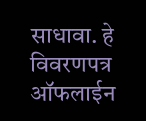साधावा. हे विवरणपत्र ऑफलाईन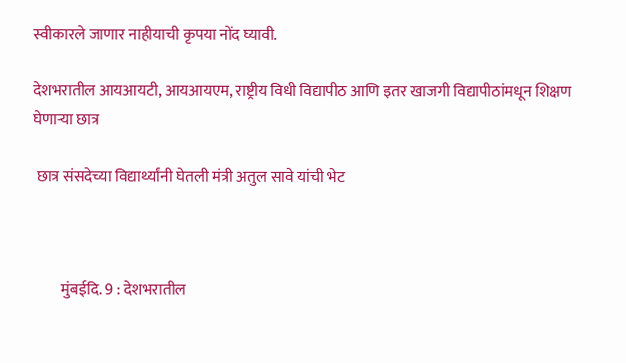स्वीकारले जाणार नाहीयाची कृपया नोंद घ्यावी.

देशभरातील आयआयटी, आयआयएम, राष्ट्रीय विधी विद्यापीठ आणि इतर खाजगी विद्यापीठांमधून शिक्षण घेणाऱ्या छात्र

 छात्र संसदेच्या विद्यार्थ्यांनी घेतली मंत्री अतुल सावे यांची भेट



         मुंबईदि. 9 : देशभरातील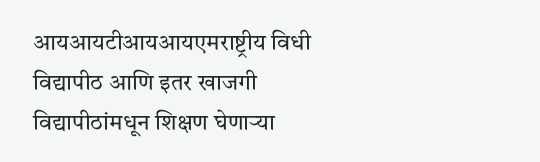आयआयटीआयआयएमराष्ट्रीय विधी विद्यापीठ आणि इतर खाजगी विद्यापीठांमधून शिक्षण घेणाऱ्या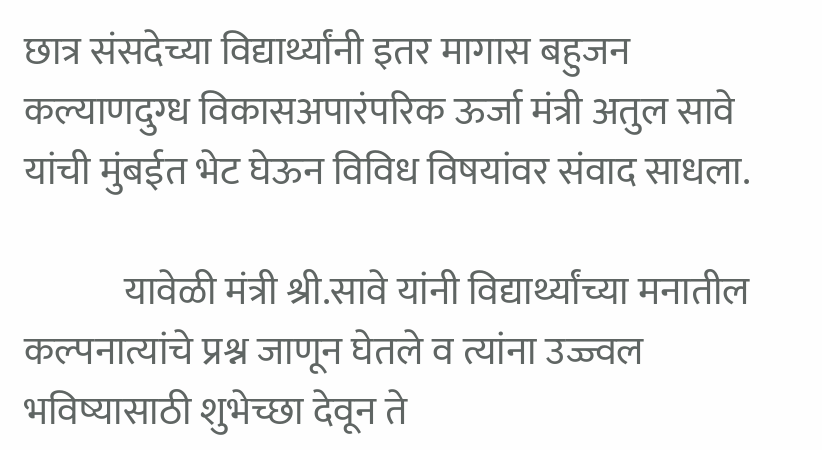छात्र संसदेच्या विद्यार्थ्यांनी इतर मागास बहुजन कल्याणदुग्ध विकासअपारंपरिक ऊर्जा मंत्री अतुल सावे यांची मुंबईत भेट घेऊन विविध विषयांवर संवाद साधला.

             यावेळी मंत्री श्री.सावे यांनी विद्यार्थ्यांच्या मनातील कल्पनात्यांचे प्रश्न जाणून घेतले व त्यांना उज्ज्वल भविष्यासाठी शुभेच्छा देवून ते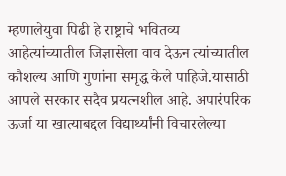म्हणालेयुवा पिढी हे राष्ट्राचे भवितव्य आहेत्यांच्यातील जिज्ञासेला वाव देऊन त्यांच्यातील कौशल्य आणि गुणांना समृद्ध केले पाहिजे.यासाठी आपले सरकार सदैव प्रयत्नशील आहे. अपारंपरिक ऊर्जा या खात्याबद्दल विद्यार्थ्यांनी विचारलेल्या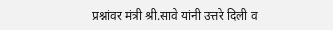प्रश्नांवर मंत्री श्री.सावे यांनी उत्तरे दिली व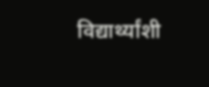विद्यार्थ्यांशी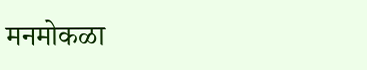मनमोकळा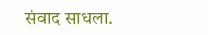संवाद साधला.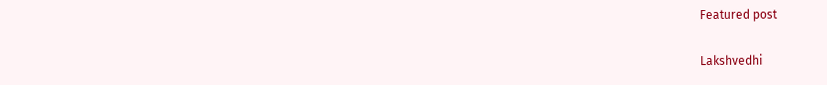Featured post

Lakshvedhi